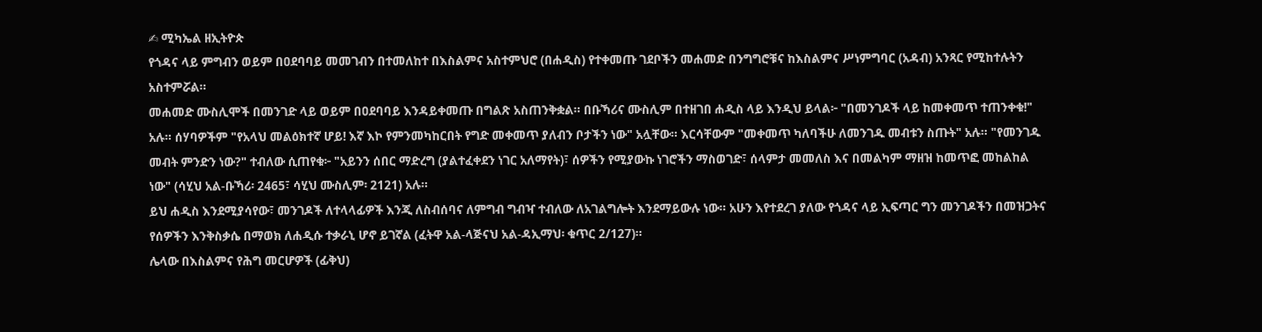✍ ሚካኤል ዘኢትዮጵ
የጎዳና ላይ ምግብን ወይም በዐደባባይ መመገብን በተመለከተ በእስልምና አስተምህሮ (በሐዲስ) የተቀመጡ ገደቦችን መሐመድ በንግግሮቹና ከእስልምና ሥነምግባር (አዳብ) አንጻር የሚከተሉትን አስተምሯል።
መሐመድ ሙስሊሞች በመንገድ ላይ ወይም በዐደባባይ እንዳይቀመጡ በግልጽ አስጠንቅቋል። በቡኻሪና ሙስሊም በተዘገበ ሐዲስ ላይ እንዲህ ይላል፦ "በመንገዶች ላይ ከመቀመጥ ተጠንቀቁ!" አሉ። ሰሃባዎችም "የአላህ መልዕክተኛ ሆይ! እኛ እኮ የምንመካከርበት የግድ መቀመጥ ያለብን ቦታችን ነው" አሏቸው። እርሳቸውም "መቀመጥ ካለባችሁ ለመንገዱ መብቱን ስጡት" አሉ። "የመንገዱ መብት ምንድን ነው?" ተብለው ሲጠየቁ፦ "አይንን ሰበር ማድረግ (ያልተፈቀደን ነገር አለማየት)፣ ሰዎችን የሚያውኩ ነገሮችን ማስወገድ፣ ሰላምታ መመለስ እና በመልካም ማዘዝ ከመጥፎ መከልከል ነው" (ሳሂህ አል-ቡኻሪ፡ 2465፣ ሳሂህ ሙስሊም፡ 2121) አሉ።
ይህ ሐዲስ እንደሚያሳየው፣ መንገዶች ለተላላፊዎች እንጂ ለስብሰባና ለምግብ ግብዣ ተብለው ለአገልግሎት እንደማይውሉ ነው። አሁን እየተደረገ ያለው የጎዳና ላይ ኢፍጣር ግን መንገዶችን በመዝጋትና የሰዎችን እንቅስቃሴ በማወክ ለሐዲሱ ተቃራኒ ሆኖ ይገኛል (ፈትዋ አል-ላጅናህ አል-ዳኢማህ፡ ቁጥር 2/127)።
ሌላው በእስልምና የሕግ መርሆዎች (ፊቅህ)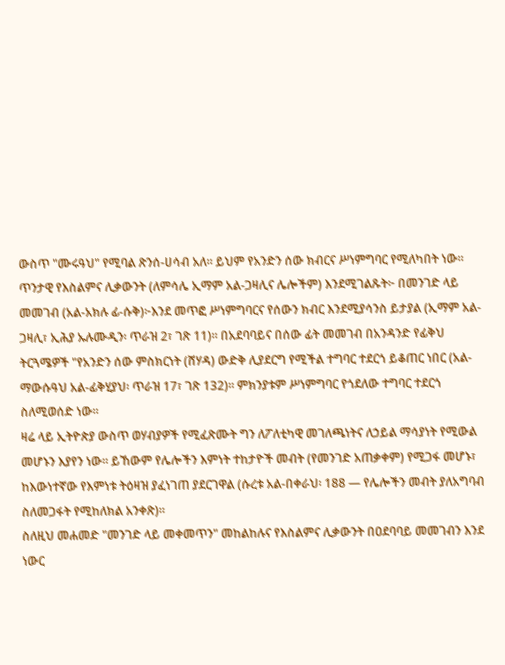ውስጥ "ሙሩዓህ" የሚባል ጽንሰ-ሀሳብ አለ። ይህም የአንድን ሰው ክብርና ሥነምግባር የሚለካበት ነው። ጥንታዊ የእስልምና ሊቃውንት (ለምሳሌ ኢማም አል-ጋዛሊና ሌሎችም) እንደሚገልጹት፦ በመንገድ ላይ መመገብ (አል-አክሉ ፊ-ሱቅ)፦እንደ መጥፎ ሥነምግባርና የሰውን ክብር እንደሚያሳንስ ይታያል (ኢማም አል-ጋዛሊ፣ ኢሕያ ኡሉሙዲን፡ ጥራዝ 2፣ ገጽ 11)። በአደባባይና በሰው ፊት መመገብ በአንዳንድ የፊቅህ ትርጓሜዎች "የአንድን ሰው ምስክርነት (ሸሃዳ) ውድቅ ሊያደርግ የሚችል ተግባር ተደርጎ ይቆጠር ነበር (አል-ማውሱዓህ አል-ፊቅሂያህ፡ ጥራዝ 17፣ ገጽ 132)። ምክንያቱም ሥነምግባር የጎደለው ተግባር ተደርጎ ስለሚወሰድ ነው።
ዛሬ ላይ ኢትዮጵያ ውስጥ ወሃብያዎች የሚፈጽሙት ግን ለፖለቲካዊ መገለጫነትና ለኃይል ማሳያነት የሚውል መሆኑን እያየን ነው። ይኸውም የሌሎችን እምነት ተከታዮች መብት (የመንገድ አጠቃቀም) የሚጋፋ መሆኑ፣ ከእውነተኛው የእምነቱ ትዕዛዝ ያፈነገጠ ያደርገዋል (ሱረቱ አል-በቀራህ፡ 188 — የሌሎችን መብት ያለአግባብ ስለመጋፋት የሚከለክል አንቀጽ)።
ስለዚህ መሐመድ "መንገድ ላይ መቀመጥን" መከልከሉና የእስልምና ሊቃውንት በዐደባባይ መመገብን እንደ ነውር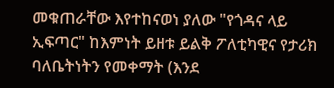መቁጠራቸው እየተከናወነ ያለው "የጎዳና ላይ ኢፍጣር" ከእምነት ይዘቱ ይልቅ ፖለቲካዊና የታሪክ ባለቤትነትን የመቀማት (እንደ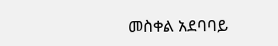መስቀል አደባባይ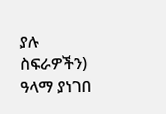ያሉ ስፍራዎችን) ዓላማ ያነገበ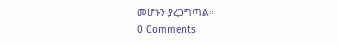መሆኑን ያረጋግጣል።
0 Comments